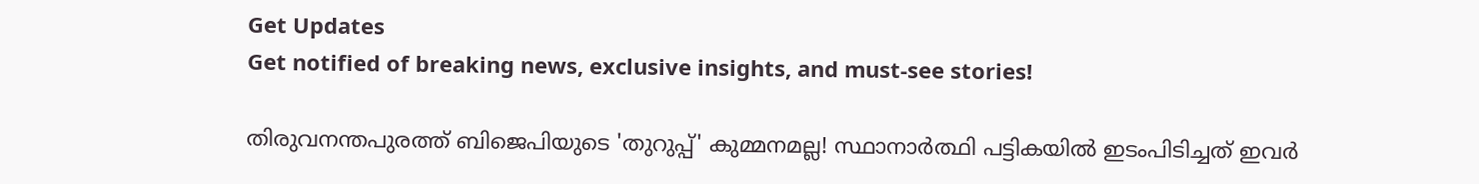Get Updates
Get notified of breaking news, exclusive insights, and must-see stories!

തിരുവനന്തപുരത്ത് ബിജെപിയുടെ 'തുറുപ്പ്' കുമ്മനമല്ല! സ്ഥാനാര്‍ത്ഥി പട്ടികയില്‍ ഇടംപിടിച്ചത് ഇവര്‍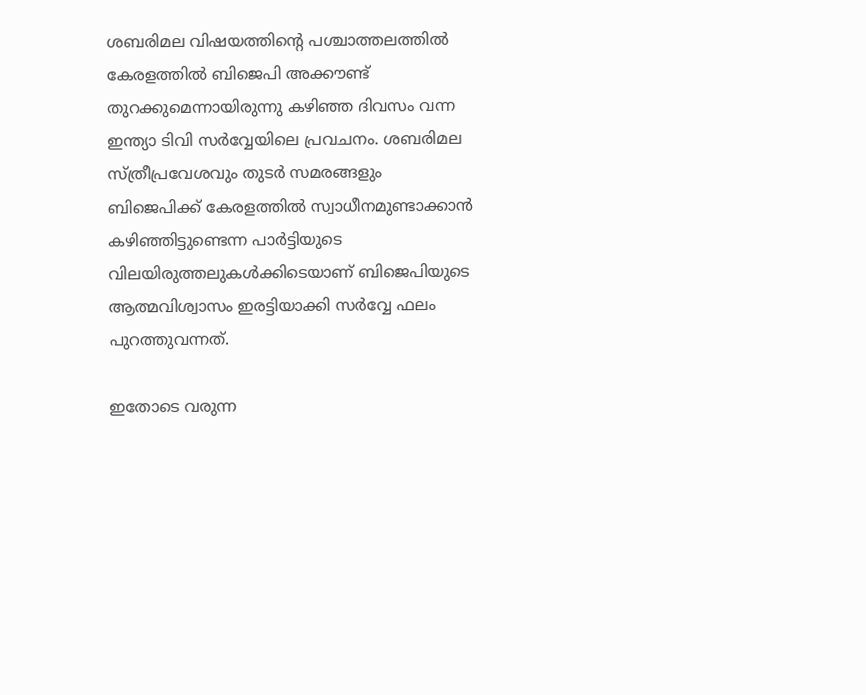ശബരിമല വിഷയത്തിന്‍റെ പശ്ചാത്തലത്തില്‍ കേരളത്തില്‍ ബിജെപി അക്കൗണ്ട് തുറക്കുമെന്നായിരുന്നു കഴിഞ്ഞ ദിവസം വന്ന ഇന്ത്യാ ടിവി സര്‍വ്വേയിലെ പ്രവചനം. ശബരിമല സ്ത്രീപ്രവേശവും തുടര്‍ സമരങ്ങളും ബിജെപിക്ക് കേരളത്തില്‍ സ്വാധീനമുണ്ടാക്കാന്‍ കഴിഞ്ഞിട്ടുണ്ടെന്ന പാര്‍ട്ടിയുടെ വിലയിരുത്തലുകള്‍ക്കിടെയാണ് ബിജെപിയുടെ ആത്മവിശ്വാസം ഇരട്ടിയാക്കി സര്‍വ്വേ ഫലം പുറത്തുവന്നത്.

ഇതോടെ വരുന്ന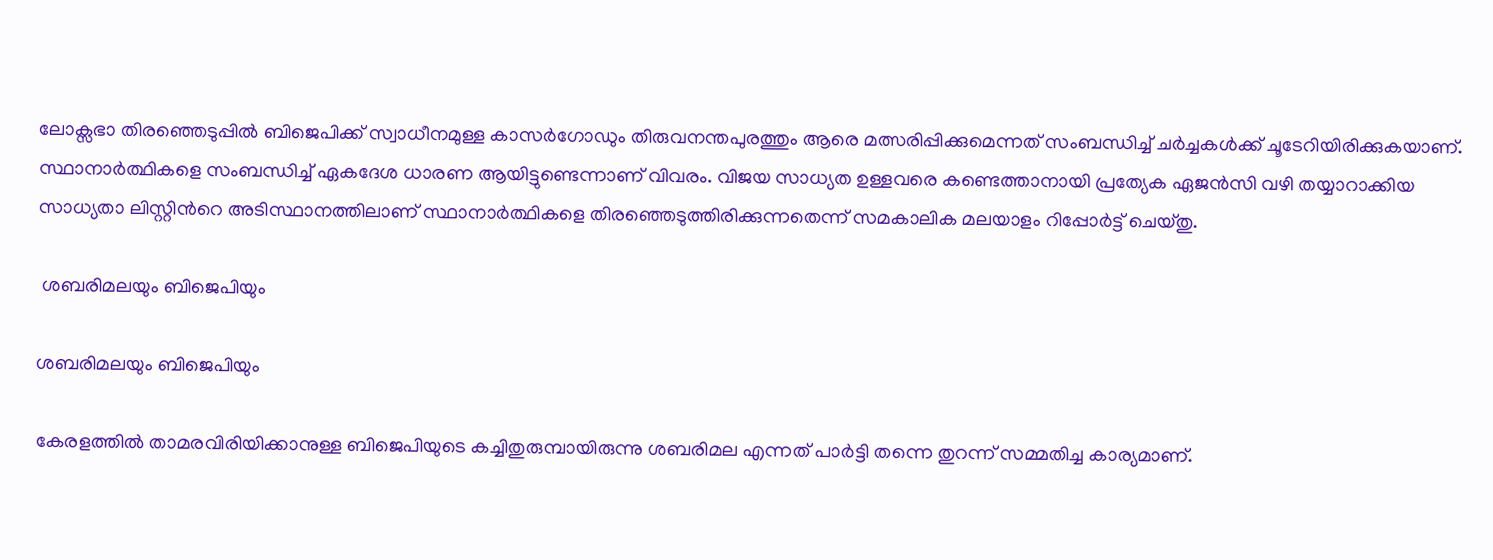ലോക്സഭാ തിരഞ്ഞെടുപ്പില്‍ ബിജെപിക്ക് സ്വാധീനമുള്ള കാസര്‍ഗോഡും തിരുവനന്തപുരത്തും ആരെ മത്സരിപ്പിക്കുമെന്നത് സംബന്ധിച്ച് ചര്‍ച്ചകള്‍ക്ക് ചൂടേറിയിരിക്കുകയാണ്. സ്ഥാനാര്‍ത്ഥികളെ സംബന്ധിച്ച് ഏകദേശ ധാരണ ആയിട്ടുണ്ടെന്നാണ് വിവരം. വിജയ സാധ്യത ഉള്ളവരെ കണ്ടെത്താനായി പ്രത്യേക ഏജന്‍സി വഴി തയ്യാറാക്കിയ സാധ്യതാ ലിസ്റ്റിന്‍റെ അടിസ്ഥാനത്തിലാണ് സ്ഥാനാര്‍ത്ഥികളെ തിരഞ്ഞെടുത്തിരിക്കുന്നതെന്ന് സമകാലിക മലയാളം റിപ്പോര്‍ട്ട് ചെയ്തു.

 ശബരിമലയും ബിജെപിയും

ശബരിമലയും ബിജെപിയും

കേരളത്തില്‍ താമരവിരിയിക്കാനുള്ള ബിജെപിയുടെ കച്ചിതുരുമ്പായിരുന്നു ശബരിമല എന്നത് പാര്‍ട്ടി തന്നെ തുറന്ന് സമ്മതിച്ച കാര്യമാണ്.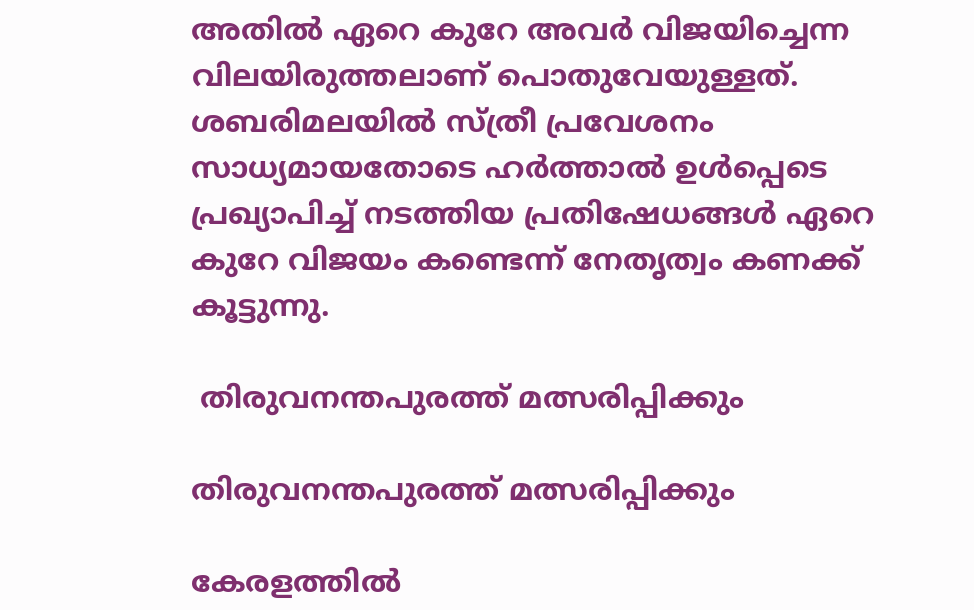അതില്‍ ഏറെ കുറേ അവര്‍ വിജയിച്ചെന്ന വിലയിരുത്തലാണ് പൊതുവേയുള്ളത്. ശബരിമലയില്‍ സ്ത്രീ പ്രവേശനം സാധ്യമായതോടെ ഹര്‍ത്താല്‍ ഉള്‍പ്പെടെ പ്രഖ്യാപിച്ച് നടത്തിയ പ്രതിഷേധങ്ങള്‍ ഏറെ കുറേ വിജയം കണ്ടെന്ന് നേതൃത്വം കണക്ക് കൂട്ടുന്നു.

 തിരുവനന്തപുരത്ത് മത്സരിപ്പിക്കും

തിരുവനന്തപുരത്ത് മത്സരിപ്പിക്കും

കേരളത്തില്‍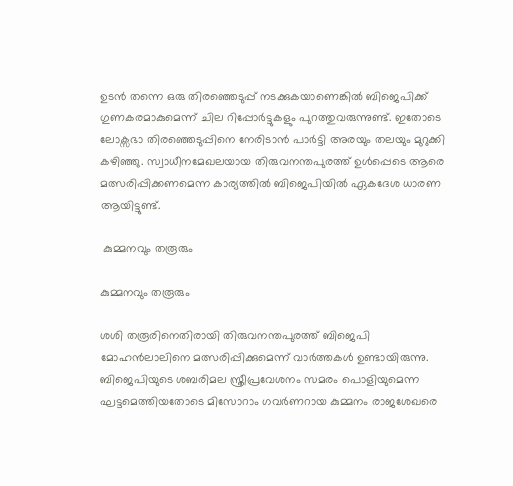ഉടന്‍ തന്നെ ഒരു തിരഞ്ഞെടുപ്പ് നടക്കുകയാണെങ്കില്‍ ബിജെപിക്ക് ഗുണകരമാകുമെന്ന് ചില റിപ്പോര്‍ട്ടുകളും പുറത്തുവരുന്നുണ്ട്. ഇതോടെ ലോക്സഭാ തിരഞ്ഞെടുപ്പിനെ നേരിടാന്‍ പാര്‍ട്ടി അരയും തലയും മുറുക്കി കഴിഞ്ഞു. സ്വാധീനമേഖലയായ തിരുവനന്തപുരത്ത് ഉള്‍പ്പെടെ ആരെ മത്സരിപ്പിക്കണമെന്ന കാര്യത്തില്‍ ബിജെപിയില്‍ ഏകദേശ ധാരണ ആയിട്ടുണ്ട്.

 കുമ്മനവും തരൂരും

കുമ്മനവും തരൂരും

ശശി തരൂരിനെതിരായി തിരുവനന്തപുരത്ത് ബിജെപി മോഹന്‍ലാലിനെ മത്സരിപ്പിക്കുമെന്ന് വാര്‍ത്തകള്‍ ഉണ്ടായിരുന്നു. ബിജെപിയുടെ ശബരിമല സ്ത്രീപ്രവേശനം സമരം പൊളിയുമെന്ന ഘട്ടമെത്തിയതോടെ മിസോറാം ഗവര്‍ണറായ കുമ്മനം രാജശേഖരെ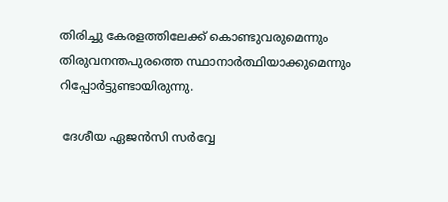തിരിച്ചു കേരളത്തിലേക്ക് കൊണ്ടുവരുമെന്നും തിരുവനന്തപുരത്തെ സ്ഥാനാര്‍ത്ഥിയാക്കുമെന്നും റിപ്പോര്‍ട്ടുണ്ടായിരുന്നു.

 ദേശീയ ഏജന്‍സി സര്‍വ്വേ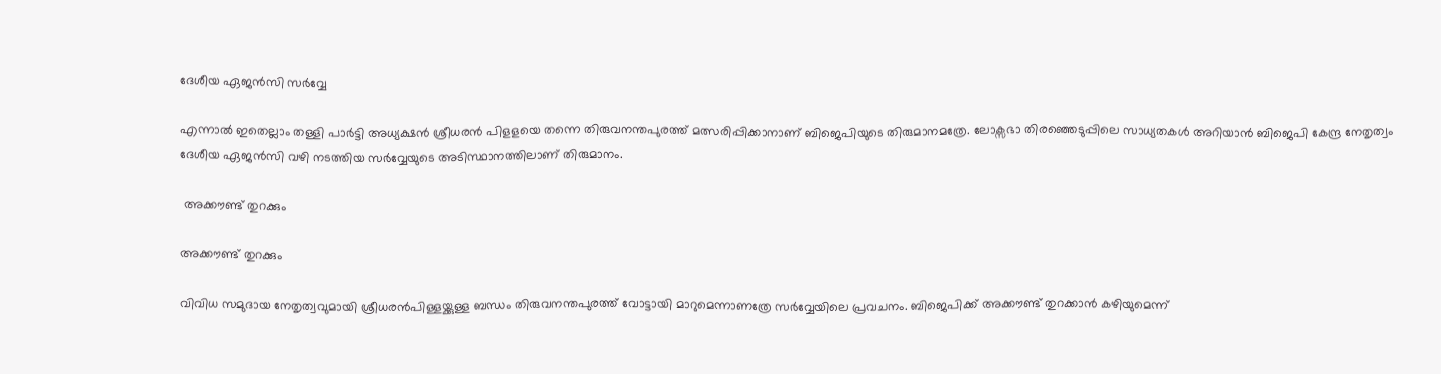ദേശീയ ഏജന്‍സി സര്‍വ്വേ

എന്നാല്‍ ഇതെല്ലാം തള്ളി പാര്‍ട്ടി അധ്യക്ഷന്‍ ശ്രീധരന്‍ പിളളയെ തന്നെ തിരുവനന്തപുരത്ത് മത്സരിപ്പിക്കാനാണ് ബിജെപിയുടെ തിരുമാനമത്രേ. ലോക്സഭാ തിരഞ്ഞെടുപ്പിലെ സാധ്യതകള്‍ അറിയാന്‍ ബിജെപി കേന്ദ്ര നേതൃത്വം ദേശീയ ഏജന്‍സി വഴി നടത്തിയ സര്‍വ്വേയുടെ അടിസ്ഥാനത്തിലാണ് തിരുമാനം.

 അക്കൗണ്ട് തുറക്കും

അക്കൗണ്ട് തുറക്കും

വിവിധ സമുദായ നേതൃത്വവുമായി ശ്രീധരന്‍പിള്ളയ്ക്കുള്ള ബന്ധം തിരുവനന്തപുരത്ത് വോട്ടായി മാറുമെന്നാണത്രേ സര്‍വ്വേയിലെ പ്രവചനം. ബിജെപിക്ക് അക്കൗണ്ട് തുറക്കാന്‍ കഴിയുമെന്ന്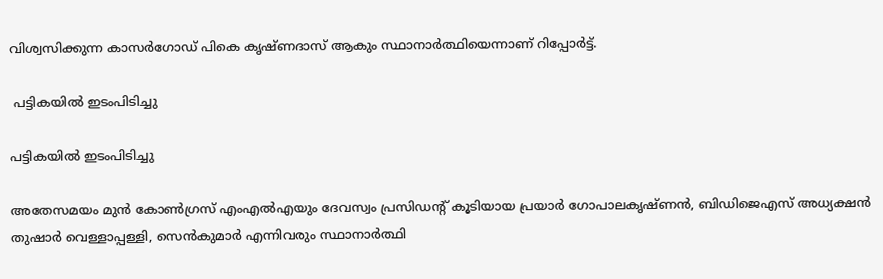വിശ്വസിക്കുന്ന കാസര്‍ഗോഡ് പികെ കൃഷ്ണദാസ് ആകും സ്ഥാനാര്‍ത്ഥിയെന്നാണ് റിപ്പോര്‍ട്ട്.

 പട്ടികയില്‍ ഇടംപിടിച്ചു

പട്ടികയില്‍ ഇടംപിടിച്ചു

അതേസമയം മുന്‍ കോണ്‍ഗ്രസ് എംഎല്‍എയും ദേവസ്വം പ്രസിഡന്‍റ് കൂടിയായ പ്രയാര്‍ ഗോപാലകൃഷ്ണന്‍, ബിഡിജെഎസ് അധ്യക്ഷന്‍ തുഷാര്‍ വെള്ളാപ്പള്ളി, സെന്‍കുമാര്‍ എന്നിവരും സ്ഥാനാര്‍ത്ഥി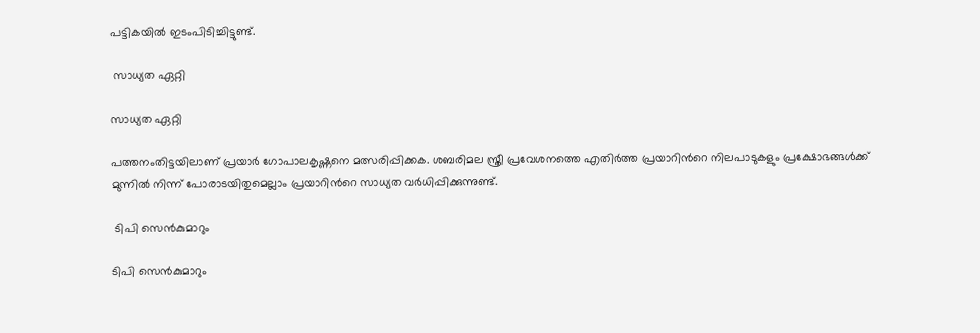പട്ടികയില്‍ ഇടംപിടിച്ചിട്ടുണ്ട്.

 സാധ്യത ഏറ്റി

സാധ്യത ഏറ്റി

പത്തനംതിട്ടയിലാണ് പ്രയാര്‍ ഗോപാലകൃഷ്ണനെ മത്സരിപ്പിക്കക. ശബരിമല സ്ത്രീ പ്രവേശനത്തെ എതിര്‍ത്ത പ്രയാറിന്‍റെ നിലപാടുകളും പ്രക്ഷോഭങ്ങള്‍ക്ക് മുന്നില്‍ നിന്ന് പോരാടയിതുമെല്ലാം പ്രയാറിന്‍റെ സാധ്യത വര്‍ധിപ്പിക്കുന്നുണ്ട്.

 ടിപി സെന്‍കുമാറും

ടിപി സെന്‍കുമാറും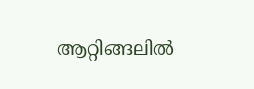ആറ്റിങ്ങലില്‍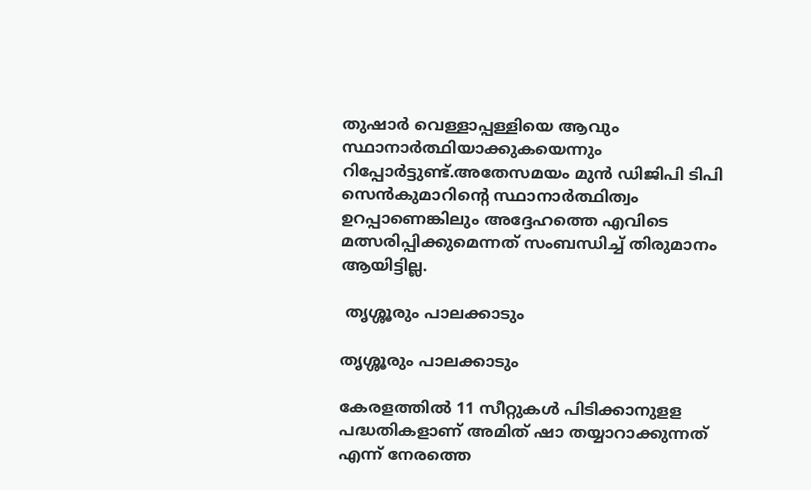തുഷാര്‍ വെള്ളാപ്പള്ളിയെ ആവും സ്ഥാനാര്‍ത്ഥിയാക്കുകയെന്നും റിപ്പോര്‍ട്ടുണ്ട്.അതേസമയം മുന്‍ ഡിജിപി ടിപി സെന്‍കുമാറിന്‍റെ സ്ഥാനാര്‍ത്ഥിത്വം ഉറപ്പാണെങ്കിലും അദ്ദേഹത്തെ എവിടെ മത്സരിപ്പിക്കുമെന്നത് സംബന്ധിച്ച് തിരുമാനം ആയിട്ടില്ല.

 തൃശ്ശൂരും പാലക്കാടും

തൃശ്ശൂരും പാലക്കാടും

കേരളത്തില്‍ 11 സീറ്റുകള്‍ പിടിക്കാനുളള പദ്ധതികളാണ് അമിത് ഷാ തയ്യാറാക്കുന്നത് എന്ന് നേരത്തെ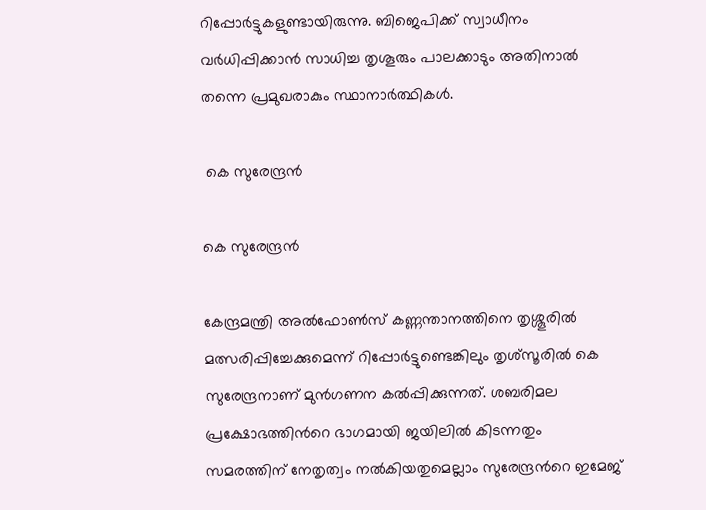റിപ്പോര്‍ട്ടുകളുണ്ടായിരുന്നു. ബിജെപിക്ക് സ്വാധീനം വര്‍ധിപ്പിക്കാന്‍ സാധിച്ച തൃശൂരും പാലക്കാടും അതിനാല്‍ തന്നെ പ്രമുഖരാകും സ്ഥാനാര്‍ത്ഥികള്‍.

 കെ സുരേന്ദ്രന്‍

കെ സുരേന്ദ്രന്‍

കേന്ദ്രമന്ത്രി അല്‍ഫോണ്‍സ് കണ്ണന്താനത്തിനെ തൃശ്ശൂരില്‍ മത്സരിപ്പിച്ചേക്കുമെന്ന് റിപ്പോര്‍ട്ടുണ്ടെങ്കിലും തൃശ്സൂരില്‍ കെ സുരേന്ദ്രനാണ് മുന്‍ഗണന കല്‍പ്പിക്കുന്നത്. ശബരിമല പ്രക്ഷോഭത്തിന്‍റെ ഭാഗമായി ജയിലില്‍ കിടന്നതും സമരത്തിന് നേതൃത്വം നല്‍കിയതുമെല്ലാം സുരേന്ദ്രന്‍റെ ഇമേജ്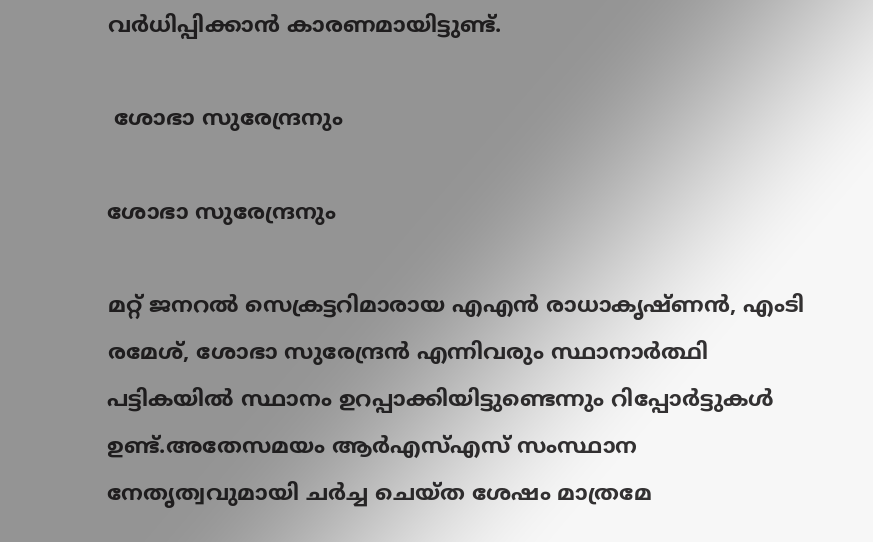വര്‍ധിപ്പിക്കാന്‍ കാരണമായിട്ടുണ്ട്.

 ശോഭാ സുരേന്ദ്രനും

ശോഭാ സുരേന്ദ്രനും

മറ്റ് ജനറല്‍ സെക്രട്ടറിമാരായ എഎന്‍ രാധാകൃഷ്ണന്‍, എംടി രമേശ്, ശോഭാ സുരേന്ദ്രന്‍ എന്നിവരും സ്ഥാനാര്‍ത്ഥി പട്ടികയില്‍ സ്ഥാനം ഉറപ്പാക്കിയിട്ടുണ്ടെന്നും റിപ്പോര്‍ട്ടുകള്‍ ഉണ്ട്.അതേസമയം ആര്‍എസ്എസ് സംസ്ഥാന നേതൃത്വവുമായി ചര്‍ച്ച ചെയ്ത ശേഷം മാത്രമേ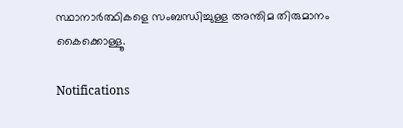സ്ഥാനാര്‍ത്ഥികളെ സംബന്ധിച്ചുള്ള അന്തിമ തിരുമാനം കൈക്കൊള്ളൂ.

Notifications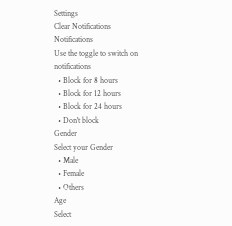Settings
Clear Notifications
Notifications
Use the toggle to switch on notifications
  • Block for 8 hours
  • Block for 12 hours
  • Block for 24 hours
  • Don't block
Gender
Select your Gender
  • Male
  • Female
  • Others
Age
Select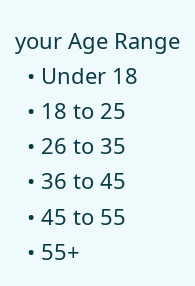your Age Range
  • Under 18
  • 18 to 25
  • 26 to 35
  • 36 to 45
  • 45 to 55
  • 55+